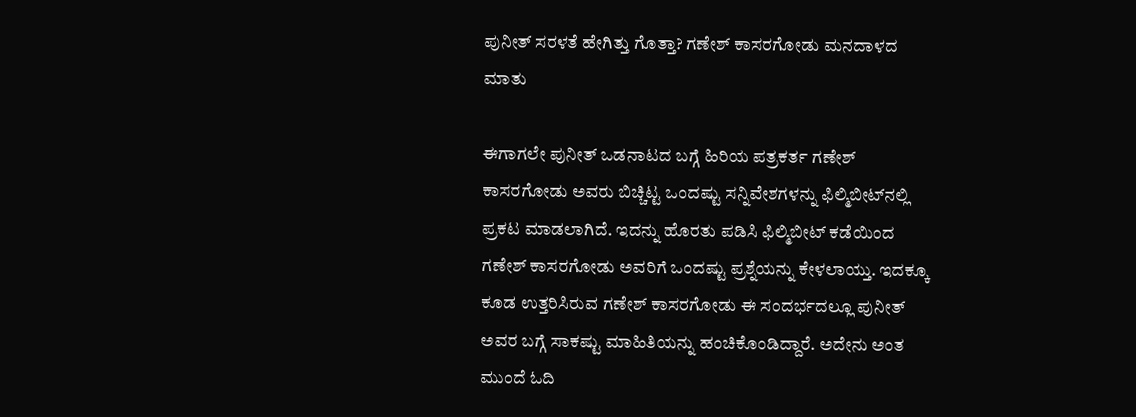ಪುನೀತ್ ಸರಳತೆ ಹೇಗಿತ್ತು ಗೊತ್ತಾ? ಗಣೇಶ್ ಕಾಸರಗೋಡು ಮನದಾಳದ ಮಾತು

ಈಗಾಗಲೇ ಪುನೀತ್ ಒಡನಾಟದ ಬಗ್ಗೆ ಹಿರಿಯ ಪತ್ರಕರ್ತ ಗಣೇಶ್ ಕಾಸರಗೋಡು ಅವರು ಬಿಚ್ಚಿಟ್ಟ ಒಂದಷ್ಟು ಸನ್ನಿವೇಶಗಳನ್ನು ಫಿಲ್ಮಿಬೀಟ್‌ನಲ್ಲಿ ಪ್ರಕಟ ಮಾಡಲಾಗಿದೆ. ಇದನ್ನು ಹೊರತು ಪಡಿಸಿ ಫಿಲ್ಮಿಬೀಟ್ ಕಡೆಯಿಂದ ಗಣೇಶ್ ಕಾಸರಗೋಡು ಅವರಿಗೆ ಒಂದಷ್ಟು ಪ್ರಶ್ನೆಯನ್ನು ಕೇಳಲಾಯ್ತು. ಇದಕ್ಕೂ ಕೂಡ ಉತ್ತರಿಸಿರುವ ಗಣೇಶ್ ಕಾಸರಗೋಡು ಈ ಸಂದರ್ಭದಲ್ಲೂ ಪುನೀತ್ ಅವರ ಬಗ್ಗೆ ಸಾಕಷ್ಟು ಮಾಹಿತಿಯನ್ನು ಹಂಚಿಕೊಂಡಿದ್ದಾರೆ. ಅದೇನು ಅಂತ ಮುಂದೆ ಓದಿ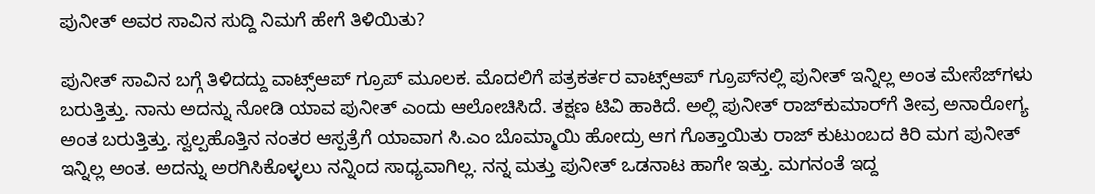ಪುನೀತ್ ಅವರ ಸಾವಿನ ಸುದ್ದಿ ನಿಮಗೆ ಹೇಗೆ ತಿಳಿಯಿತು?

ಪುನೀತ್ ಸಾವಿನ ಬಗ್ಗೆ ತಿಳಿದದ್ದು ವಾಟ್ಸ್ಆಪ್ ಗ್ರೂಪ್ ಮೂಲಕ. ಮೊದಲಿಗೆ ಪತ್ರಕರ್ತರ ವಾಟ್ಸ್ಆಪ್ ಗ್ರೂಪ್‌ನಲ್ಲಿ ಪುನೀತ್ ಇನ್ನಿಲ್ಲ ಅಂತ ಮೇಸೆಜ್‌ಗಳು ಬರುತ್ತಿತ್ತು. ನಾನು ಅದನ್ನು ನೋಡಿ ಯಾವ ಪುನೀತ್ ಎಂದು ಆಲೋಚಿಸಿದೆ. ತಕ್ಷಣ ಟಿವಿ ಹಾಕಿದೆ. ಅಲ್ಲಿ ಪುನೀತ್ ರಾಜ್‌ಕುಮಾರ್‌ಗೆ ತೀವ್ರ ಅನಾರೋಗ್ಯ ಅಂತ ಬರುತ್ತಿತ್ತು. ಸ್ವಲ್ಪಹೊತ್ತಿನ ನಂತರ ಆಸ್ಪತ್ರೆಗೆ ಯಾವಾಗ ಸಿ.ಎಂ ಬೊಮ್ಮಾಯಿ ಹೋದ್ರು ಆಗ ಗೊತ್ತಾಯಿತು ರಾಜ್‌ ಕುಟುಂಬದ ಕಿರಿ ಮಗ ಪುನೀತ್ ಇನ್ನಿಲ್ಲ ಅಂತ. ಅದನ್ನು ಅರಗಿಸಿಕೊಳ್ಳಲು ನನ್ನಿಂದ ಸಾಧ್ಯವಾಗಿಲ್ಲ. ನನ್ನ ಮತ್ತು ಪುನೀತ್ ಒಡನಾಟ ಹಾಗೇ ಇತ್ತು. ಮಗನಂತೆ ಇದ್ದ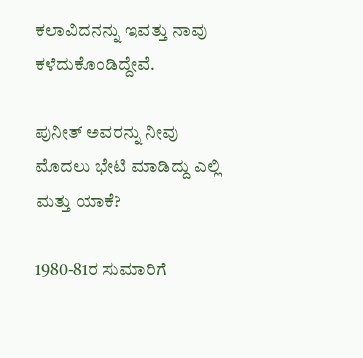ಕಲಾವಿದನನ್ನು ಇವತ್ತು ನಾವು ಕಳೆದುಕೊಂಡಿದ್ದೇವೆ.

ಪುನೀತ್ ಅವರನ್ನು ನೀವು ಮೊದಲು ಭೇಟಿ ಮಾಡಿದ್ದು ಎಲ್ಲಿ ಮತ್ತು ಯಾಕೆ?

1980-81ರ ಸುಮಾರಿಗೆ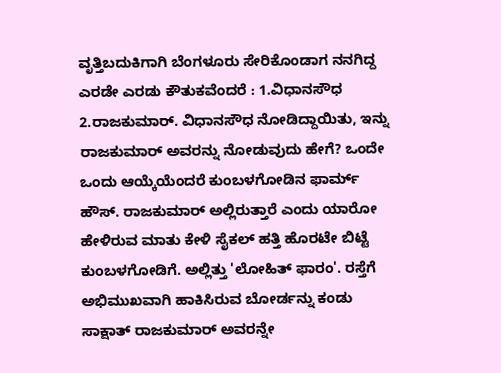ವೃತ್ತಿಬದುಕಿಗಾಗಿ ಬೆಂಗಳೂರು ಸೇರಿಕೊಂಡಾಗ ನನಗಿದ್ದ ಎರಡೇ ಎರಡು ಕೌತುಕವೆಂದರೆ : 1.ವಿಧಾನಸೌಧ 2.ರಾಜಕುಮಾರ್. ವಿಧಾನಸೌಧ ನೋಡಿದ್ದಾಯಿತು, ಇನ್ನು ರಾಜಕುಮಾರ್ ಅವರನ್ನು ನೋಡುವುದು ಹೇಗೆ? ಒಂದೇ ಒಂದು ಆಯ್ಕೆಯೆಂದರೆ ಕುಂಬಳಗೋಡಿನ ಫಾರ್ಮ್ ಹೌಸ್. ರಾಜಕುಮಾರ್ ಅಲ್ಲಿರುತ್ತಾರೆ ಎಂದು ಯಾರೋ ಹೇಳಿರುವ ಮಾತು ಕೇಳಿ ಸೈಕಲ್ ಹತ್ತಿ ಹೊರಟೇ ಬಿಟ್ಟೆ ಕುಂಬಳಗೋಡಿಗೆ. ಅಲ್ಲಿತ್ತು 'ಲೋಹಿತ್ ಫಾರಂ'. ರಸ್ತೆಗೆ ಅಭಿಮುಖವಾಗಿ ಹಾಕಿಸಿರುವ ಬೋರ್ಡನ್ನು ಕಂಡು ಸಾಕ್ಷಾತ್ ರಾಜಕುಮಾರ್ ಅವರನ್ನೇ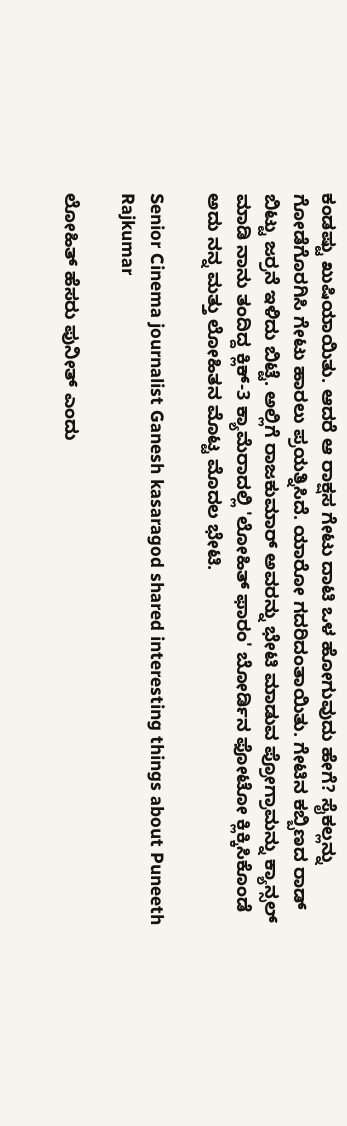ಕಂಡಷ್ಟು ಖುಷಿಯಾಯಿತು. ಆದರೆ ಆ ರಾಕ್ಷಸ ಗೇಟು ದಾಟಿ ಒಳ ಹೋಗುವುದು ಹೇಗೆ? ಸೈಕಲ್ಲನ್ನು ಗೋಡೆಗೊರಗಿಸಿ ಗೇಟು ಹಾರಲು ಪ್ರಯತ್ನಿಸಿದೆ. ಯಾರೋ ಗದರಿದಂತಾಯಿತು. ಗೇಟಿನ ಕಬ್ಬಿಣದ ರಾಡ್ ಬಿಟ್ಟು ಜರ್ರನೆ ಇಳಿದು ಬಿಟ್ಟೆ. ಅಲ್ಲಿಗೆ ರಾಜಕುಮಾರ್ ಅವರನ್ನು ಭೇಟಿ ಮಾಡುವ ಪ್ರೋಗ್ರಾಮನ್ನು ಕ್ಯಾನ್ಸಲ್ ಮಾಡಿ ನಾನು ತಂದಿದ್ದ ಕ್ಲಿಕ್-3 ಕ್ಯಾಮೆರಾದಲ್ಲಿ 'ಲೋಹಿತ್ ಫಾರಂ' ಬೋರ್ಡಿನ ಫೋಟೋ ಕ್ಲಿಕ್ಕಿಸಿಕೊಂಡೆ ಅದು ನನ್ನ ಮತ್ತು ಲೋಹಿತನ ಮೊಟ್ಟ ಮೊದಲ ಭೇಟಿ.

Senior Cinema journalist Ganesh kasaragod shared interesting things about Puneeth Rajkumar

ಲೋಹಿತ್ ಹೆಸರು ಪುನೀತ್ ಎಂದು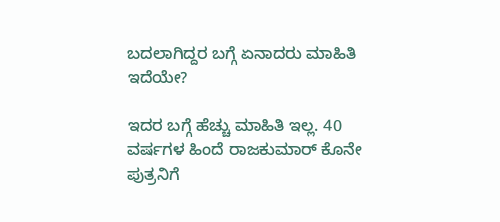ಬದಲಾಗಿದ್ದರ ಬಗ್ಗೆ ಏನಾದರು ಮಾಹಿತಿ ಇದೆಯೇ?

ಇದರ ಬಗ್ಗೆ ಹೆಚ್ಚು ಮಾಹಿತಿ ಇಲ್ಲ. 40 ವರ್ಷಗಳ ಹಿಂದೆ ರಾಜಕುಮಾರ್ ಕೊನೇ ಪುತ್ರನಿಗೆ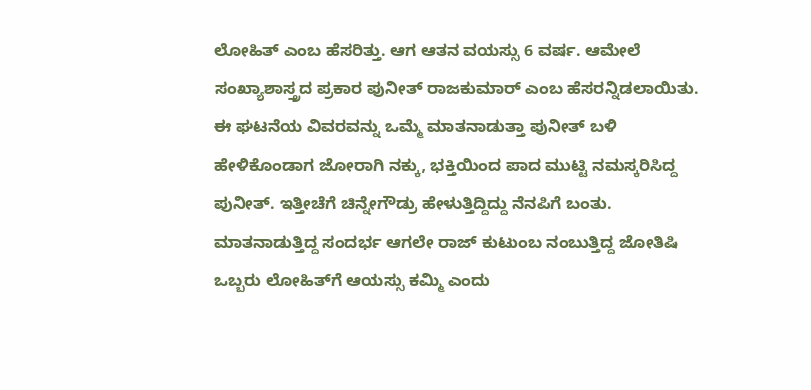ಲೋಹಿತ್ ಎಂಬ ಹೆಸರಿತ್ತು. ಆಗ ಆತನ ವಯಸ್ಸು 6 ವರ್ಷ. ಆಮೇಲೆ ಸಂಖ್ಯಾಶಾಸ್ತ್ರದ ಪ್ರಕಾರ ಪುನೀತ್ ರಾಜಕುಮಾರ್ ಎಂಬ ಹೆಸರನ್ನಿಡಲಾಯಿತು. ಈ ಘಟನೆಯ ವಿವರವನ್ನು ಒಮ್ಮೆ ಮಾತನಾಡುತ್ತಾ ಪುನೀತ್ ಬಳಿ ಹೇಳಿಕೊಂಡಾಗ ಜೋರಾಗಿ ನಕ್ಕು, ಭಕ್ತಿಯಿಂದ ಪಾದ ಮುಟ್ಟಿ ನಮಸ್ಕರಿಸಿದ್ದ ಪುನೀತ್. ಇತ್ತೀಚೆಗೆ ಚಿನ್ನೇಗೌಡ್ರು ಹೇಳುತ್ತಿದ್ದಿದ್ದು ನೆನಪಿಗೆ ಬಂತು. ಮಾತನಾಡುತ್ತಿದ್ದ ಸಂದರ್ಭ ಆಗಲೇ ರಾಜ್ ಕುಟುಂಬ ನಂಬುತ್ತಿದ್ದ ಜೋತಿಷಿ ಒಬ್ಬರು ಲೋಹಿತ್‌ಗೆ ಆಯಸ್ಸು ಕಮ್ಮಿ ಎಂದು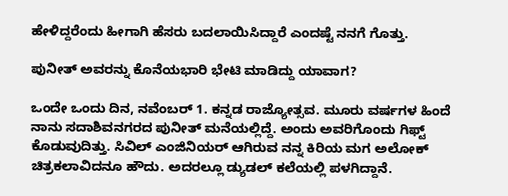ಹೇಳಿದ್ದರೆಂದು ಹೀಗಾಗಿ ಹೆಸರು ಬದಲಾಯಿಸಿದ್ದಾರೆ ಎಂದಷ್ಟೆ ನನಗೆ ಗೊತ್ತು.

ಪುನೀತ್ ಅವರನ್ನು ಕೊನೆಯಭಾರಿ ಭೇಟಿ ಮಾಡಿದ್ದು ಯಾವಾಗ?

ಒಂದೇ ಒಂದು ದಿನ, ನವೆಂಬರ್ 1. ಕನ್ನಡ ರಾಜ್ಯೋತ್ಸವ. ಮೂರು ವರ್ಷಗಳ ಹಿಂದೆ ನಾನು ಸದಾಶಿವನಗರದ ಪುನೀತ್ ಮನೆಯಲ್ಲಿದ್ದೆ. ಅಂದು ಅವರಿಗೊಂದು ಗಿಫ್ಟ್ ಕೊಡುವುದಿತ್ತು. ಸಿವಿಲ್ ಎಂಜಿನಿಯರ್ ಆಗಿರುವ ನನ್ನ ಕಿರಿಯ ಮಗ ಅಲೋಕ್ ಚಿತ್ರಕಲಾವಿದನೂ ಹೌದು. ಅದರಲ್ಲೂ ಡ್ಯುಡಲ್ ಕಲೆಯಲ್ಲಿ ಪಳಗಿದ್ದಾನೆ.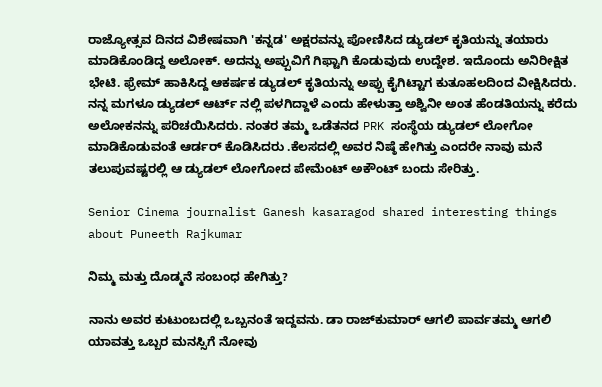ರಾಜ್ಯೋತ್ಸವ ದಿನದ ವಿಶೇಷವಾಗಿ 'ಕನ್ನಡ' ಅಕ್ಷರವನ್ನು ಪೋಣಿಸಿದ ಡ್ಯುಡಲ್ ಕೃತಿಯನ್ನು ತಯಾರು ಮಾಡಿಕೊಂಡಿದ್ದ ಅಲೋಕ್. ಅದನ್ನು ಅಪ್ಪುವಿಗೆ ಗಿಫ್ಟಾಗಿ ಕೊಡುವುದು ಉದ್ದೇಶ. ಇದೊಂದು ಅನಿರೀಕ್ಷಿತ ಭೇಟಿ. ಫ್ರೇಮ್ ಹಾಕಿಸಿದ್ದ ಆಕರ್ಷಕ ಡ್ಯುಡಲ್ ಕೃತಿಯನ್ನು ಅಪ್ಪು ಕೈಗಿಟ್ಟಾಗ ಕುತೂಹಲದಿಂದ ವೀಕ್ಷಿಸಿದರು. ನನ್ನ ಮಗಳೂ ಡ್ಯುಡಲ್ ಆರ್ಟ್ ನಲ್ಲಿ ಪಳಗಿದ್ದಾಳೆ ಎಂದು ಹೇಳುತ್ತಾ ಅಶ್ವಿನೀ ಅಂತ ಹೆಂಡತಿಯನ್ನು ಕರೆದು ಅಲೋಕನನ್ನು ಪರಿಚಯಿಸಿದರು. ನಂತರ ತಮ್ಮ ಒಡೆತನದ PRK ಸಂಸ್ಥೆಯ ಡ್ಯುಡಲ್ ಲೋಗೋ ಮಾಡಿಕೊಡುವಂತೆ ಆರ್ಡರ್ ಕೊಡಿಸಿದರು .ಕೆಲಸದಲ್ಲಿ ಅವರ ನಿಷ್ಠೆ ಹೇಗಿತ್ತು ಎಂದರೇ ನಾವು ಮನೆ ತಲುಪುವಷ್ಟರಲ್ಲಿ ಆ ಡ್ಯುಡಲ್ ಲೋಗೋದ ಪೇಮೆಂಟ್ ಅಕೌಂಟ್ ಬಂದು ಸೇರಿತ್ತು.

Senior Cinema journalist Ganesh kasaragod shared interesting things about Puneeth Rajkumar

ನಿಮ್ಮ ಮತ್ತು ದೊಡ್ಮನೆ ಸಂಬಂಧ ಹೇಗಿತ್ತು?

ನಾನು ಅವರ ಕುಟುಂಬದಲ್ಲಿ ಒಬ್ಬನಂತೆ ಇದ್ದವನು. ಡಾ ರಾಜ್‌ಕುಮಾರ್ ಆಗಲಿ ಪಾರ್ವತಮ್ಮ ಆಗಲಿ ಯಾವತ್ತು ಒಬ್ಬರ ಮನಸ್ಸಿಗೆ ನೋವು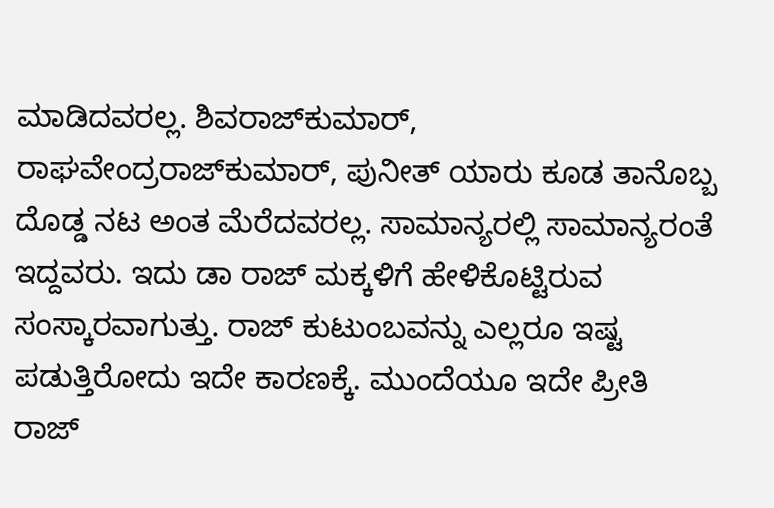ಮಾಡಿದವರಲ್ಲ. ಶಿವರಾಜ್‌ಕುಮಾರ್, ರಾಘವೇಂದ್ರರಾಜ್‌ಕುಮಾರ್, ಪುನೀತ್ ಯಾರು ಕೂಡ ತಾನೊಬ್ಬ ದೊಡ್ಡ ನಟ ಅಂತ ಮೆರೆದವರಲ್ಲ. ಸಾಮಾನ್ಯರಲ್ಲಿ ಸಾಮಾನ್ಯರಂತೆ ಇದ್ದವರು. ಇದು ಡಾ ರಾಜ್‌ ಮಕ್ಕಳಿಗೆ ಹೇಳಿಕೊಟ್ಟಿರುವ ಸಂಸ್ಕಾರವಾಗುತ್ತು. ರಾಜ್ ಕುಟುಂಬವನ್ನು ಎಲ್ಲರೂ ಇಷ್ಟ ಪಡುತ್ತಿರೋದು ಇದೇ ಕಾರಣಕ್ಕೆ. ಮುಂದೆಯೂ ಇದೇ ಪ್ರೀತಿ ರಾಜ್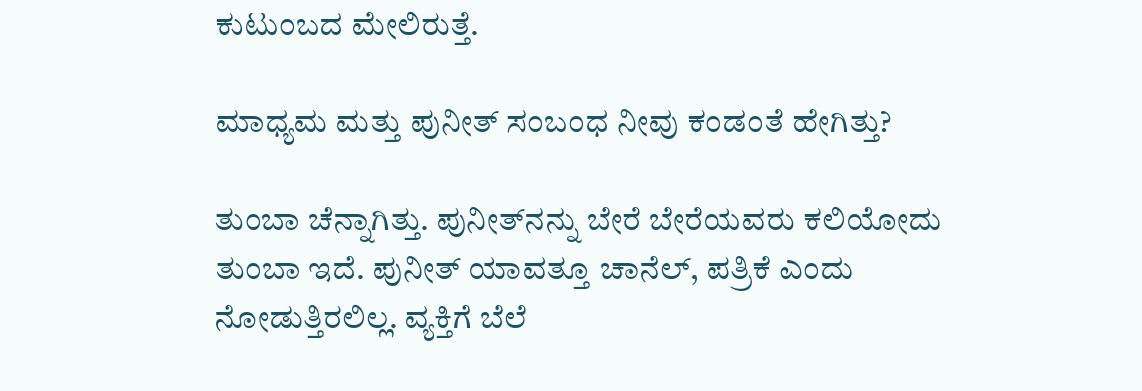ಕುಟುಂಬದ ಮೇಲಿರುತ್ತೆ.

ಮಾಧ್ಯಮ ಮತ್ತು ಪುನೀತ್ ಸಂಬಂಧ ನೀವು ಕಂಡಂತೆ ಹೇಗಿತ್ತು?

ತುಂಬಾ ಚೆನ್ನಾಗಿತ್ತು. ಪುನೀತ್‌ನನ್ನು ಬೇರೆ ಬೇರೆಯವರು ಕಲಿಯೋದು ತುಂಬಾ ಇದೆ. ಪುನೀತ್ ಯಾವತ್ತೂ ಚಾನೆಲ್, ಪತ್ರಿಕೆ ಎಂದು ನೋಡುತ್ತಿರಲಿಲ್ಲ. ವ್ಯಕ್ತಿಗೆ ಬೆಲೆ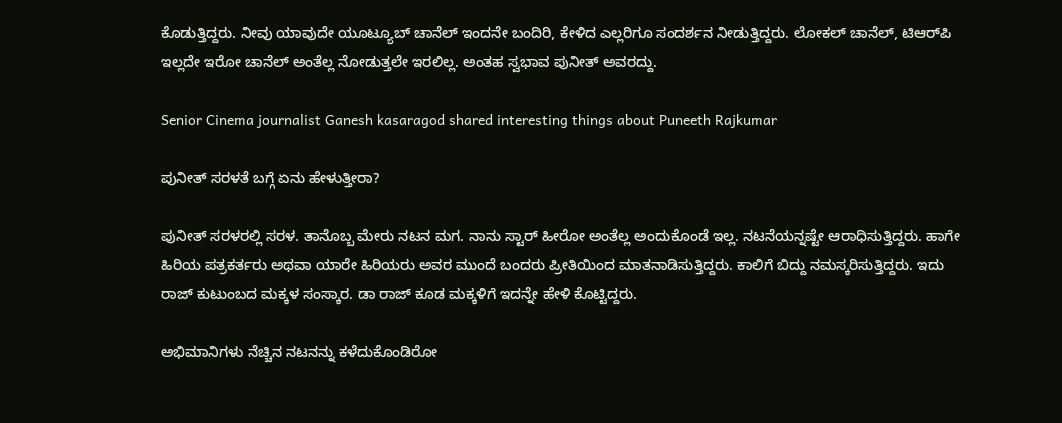ಕೊಡುತ್ತಿದ್ದರು. ನೀವು ಯಾವುದೇ ಯೂಟ್ಯೂಬ್ ಚಾನೆಲ್ ಇಂದನೇ ಬಂದಿರಿ, ಕೇಳಿದ ಎಲ್ಲರಿಗೂ ಸಂದರ್ಶನ ನೀಡುತ್ತಿದ್ದರು. ಲೋಕಲ್ ಚಾನೆಲ್, ಟಿಆರ್‌ಪಿ ಇಲ್ಲದೇ ಇರೋ ಚಾನೆಲ್ ಅಂತೆಲ್ಲ ನೋಡುತ್ತಲೇ ಇರಲಿಲ್ಲ. ಅಂತಹ ಸ್ವಭಾವ ಪುನೀತ್ ಅವರದ್ದು.

Senior Cinema journalist Ganesh kasaragod shared interesting things about Puneeth Rajkumar

ಪುನೀತ್ ಸರಳತೆ ಬಗ್ಗೆ ಏನು ಹೇಳುತ್ತೀರಾ?

ಪುನೀತ್ ಸರಳರಲ್ಲಿ ಸರಳ. ತಾನೊಬ್ಬ ಮೇರು ನಟನ ಮಗ. ನಾನು ಸ್ಟಾರ್ ಹೀರೋ ಅಂತೆಲ್ಲ ಅಂದುಕೊಂಡೆ ಇಲ್ಲ. ನಟನೆಯನ್ನಷ್ಟೇ ಆರಾಧಿಸುತ್ತಿದ್ದರು. ಹಾಗೇ ಹಿರಿಯ ಪತ್ರಕರ್ತರು ಅಥವಾ ಯಾರೇ ಹಿರಿಯರು ಅವರ ಮುಂದೆ ಬಂದರು ಪ್ರೀತಿಯಿಂದ ಮಾತನಾಡಿಸುತ್ತಿದ್ದರು. ಕಾಲಿಗೆ ಬಿದ್ದು ನಮಸ್ಕರಿಸುತ್ತಿದ್ದರು. ಇದು ರಾಜ್ ಕುಟುಂಬದ ಮಕ್ಕಳ ಸಂಸ್ಕಾರ. ಡಾ ರಾಜ್‌ ಕೂಡ ಮಕ್ಕಳಿಗೆ ಇದನ್ನೇ ಹೇಳಿ ಕೊಟ್ಟಿದ್ದರು.

ಅಭಿಮಾನಿಗಳು ನೆಚ್ಚಿನ ನಟನನ್ನು ಕಳೆದುಕೊಂಡಿರೋ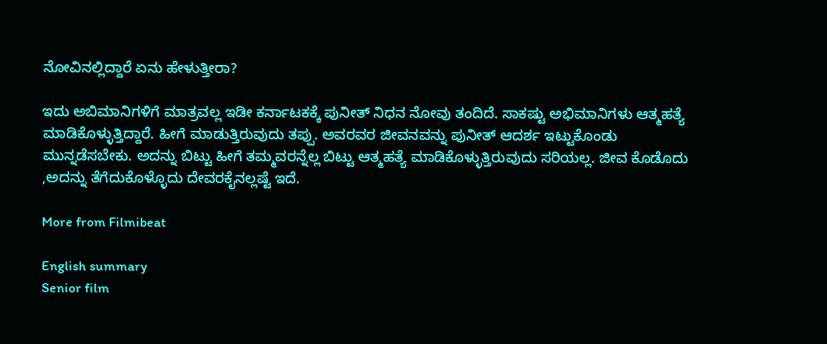ನೋವಿನಲ್ಲಿದ್ದಾರೆ ಏನು ಹೇಳುತ್ತೀರಾ?

ಇದು ಅಬಿಮಾನಿಗಳಿಗೆ ಮಾತ್ರವಲ್ಲ ಇಡೀ ಕರ್ನಾಟಕಕ್ಕೆ ಪುನೀತ್ ನಿಧನ ನೋವು ತಂದಿದೆ. ಸಾಕಷ್ಟು ಅಭಿಮಾನಿಗಳು ಆತ್ಮಹತ್ಯೆ ಮಾಡಿಕೊಳ್ಳುತ್ತಿದ್ದಾರೆ. ಹೀಗೆ ಮಾಡುತ್ತಿರುವುದು ತಪ್ಪು. ಅವರವರ ಜೀವನವನ್ನು ಪುನೀತ್ ಆದರ್ಶ ಇಟ್ಟುಕೊಂಡು ಮುನ್ನಡೆಸಬೇಕು. ಅದನ್ನು ಬಿಟ್ಟು ಹೀಗೆ ತಮ್ಮವರನ್ನೆಲ್ಲ ಬಿಟ್ಟು ಆತ್ಮಹತ್ಯೆ ಮಾಡಿಕೊಳ್ಳುತ್ತಿರುವುದು ಸರಿಯಲ್ಲ. ಜೀವ ಕೊಡೊದು ,ಅದನ್ನು ತೆಗೆದುಕೊಳ್ಳೊದು ದೇವರಕೈನಲ್ಲಷ್ಟೆ ಇದೆ.

More from Filmibeat

English summary
Senior film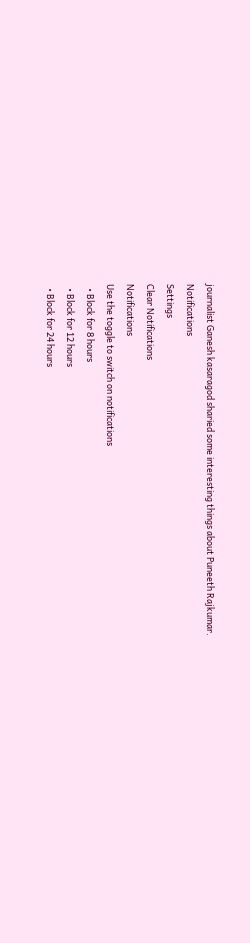journalist Ganesh kasaragod sharied some interesting things about Puneeth Rajkumar.
Notifications
Settings
Clear Notifications
Notifications
Use the toggle to switch on notifications
  • Block for 8 hours
  • Block for 12 hours
  • Block for 24 hours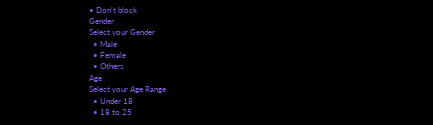• Don't block
Gender
Select your Gender
  • Male
  • Female
  • Others
Age
Select your Age Range
  • Under 18
  • 18 to 25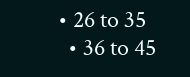• 26 to 35
  • 36 to 45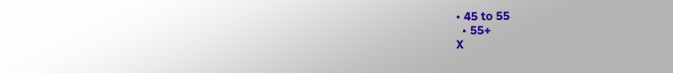• 45 to 55
  • 55+
X